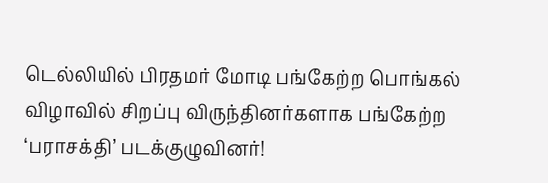டெல்லியில் பிரதமர் மோடி பங்கேற்ற பொங்கல் விழாவில் சிறப்பு விருந்தினர்களாக பங்கேற்ற ‘பராசக்தி’ படக்குழுவினர்!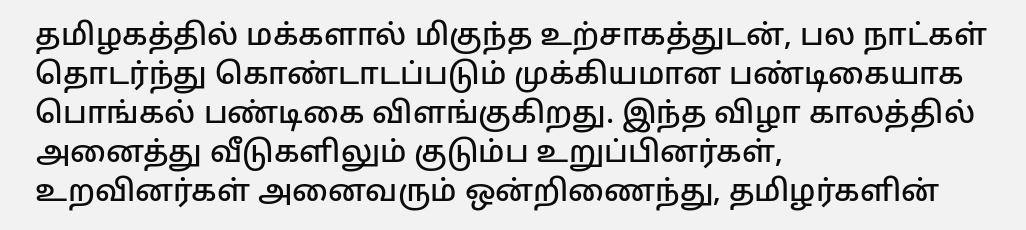தமிழகத்தில் மக்களால் மிகுந்த உற்சாகத்துடன், பல நாட்கள் தொடர்ந்து கொண்டாடப்படும் முக்கியமான பண்டிகையாக பொங்கல் பண்டிகை விளங்குகிறது. இந்த விழா காலத்தில் அனைத்து வீடுகளிலும் குடும்ப உறுப்பினர்கள், உறவினர்கள் அனைவரும் ஒன்றிணைந்து, தமிழர்களின்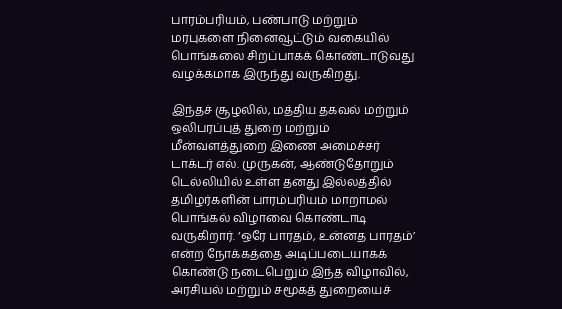பாரம்பரியம், பண்பாடு மற்றும் மரபுகளை நினைவூட்டும் வகையில் பொங்கலை சிறப்பாகக் கொண்டாடுவது வழக்கமாக இருந்து வருகிறது.

இந்தச் சூழலில், மத்திய தகவல் மற்றும் ஒலிபரப்புத் துறை மற்றும் மீன்வளத்துறை இணை அமைச்சர் டாக்டர் எல். முருகன், ஆண்டுதோறும் டெல்லியில் உள்ள தனது இல்லத்தில் தமிழர்களின் பாரம்பரியம் மாறாமல் பொங்கல் விழாவை கொண்டாடி வருகிறார். ‘ஒரே பாரதம், உன்னத பாரதம்’ என்ற நோக்கத்தை அடிப்படையாகக் கொண்டு நடைபெறும் இந்த விழாவில், அரசியல் மற்றும் சமூகத் துறையைச்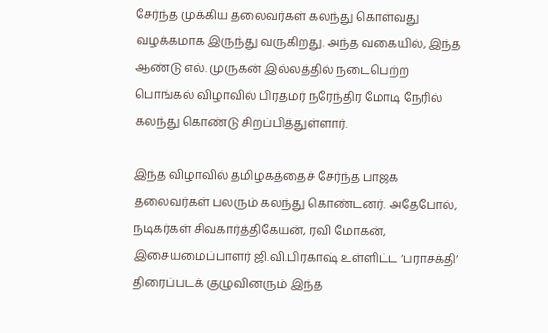சேர்ந்த முக்கிய தலைவர்கள் கலந்து கொள்வது வழக்கமாக இருந்து வருகிறது. அந்த வகையில், இந்த ஆண்டு எல். முருகன் இல்லத்தில் நடைபெற்ற பொங்கல் விழாவில் பிரதமர் நரேந்திர மோடி நேரில் கலந்து கொண்டு சிறப்பித்துள்ளார்.

இந்த விழாவில் தமிழகத்தைச் சேர்ந்த பாஜக தலைவர்கள் பலரும் கலந்து கொண்டனர். அதேபோல், நடிகர்கள் சிவகார்த்திகேயன், ரவி மோகன், இசையமைப்பாளர் ஜி.வி.பிரகாஷ் உள்ளிட்ட ‘பராசக்தி’ திரைப்படக் குழுவினரும் இந்த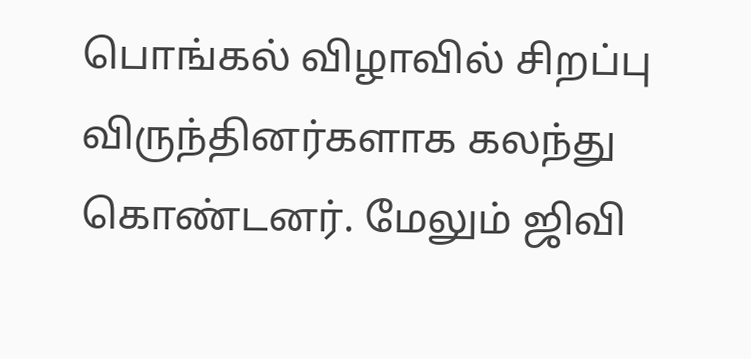பொங்கல் விழாவில் சிறப்பு விருந்தினர்களாக கலந்து கொண்டனர். மேலும் ஜிவி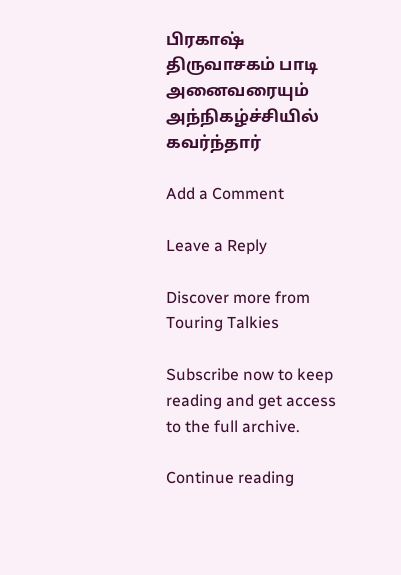பிரகாஷ் திருவாசகம் பாடி அனைவரையும் அந்நிகழ்ச்சியில் கவர்ந்தார் ‌

Add a Comment

Leave a Reply

Discover more from Touring Talkies

Subscribe now to keep reading and get access to the full archive.

Continue reading